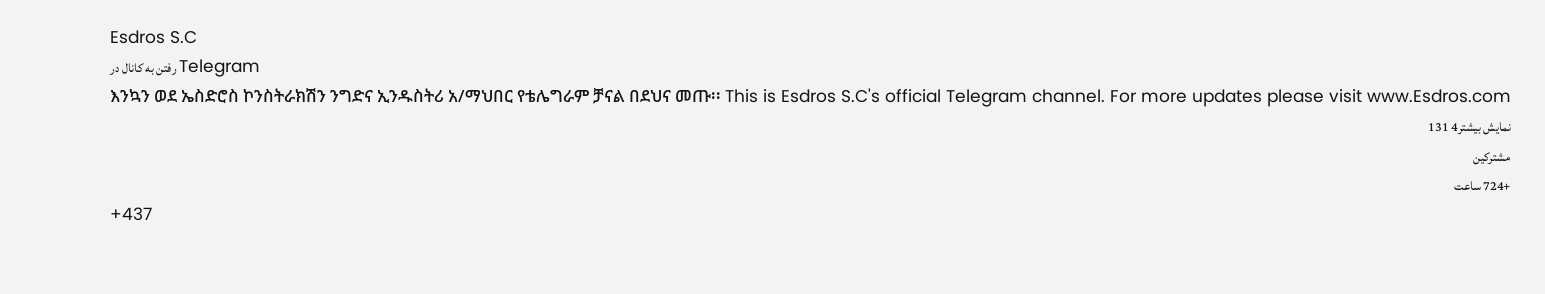Esdros S.C
رفتن به کانال در Telegram
እንኳን ወደ ኤስድሮስ ኮንስትራክሽን ንግድና ኢንዱስትሪ አ/ማህበር የቴሌግራም ቻናል በደህና መጡ፡፡ This is Esdros S.C's official Telegram channel. For more updates please visit www.Esdros.com
نمایش بیشتر4 131
مشترکین
+724 ساعت
+437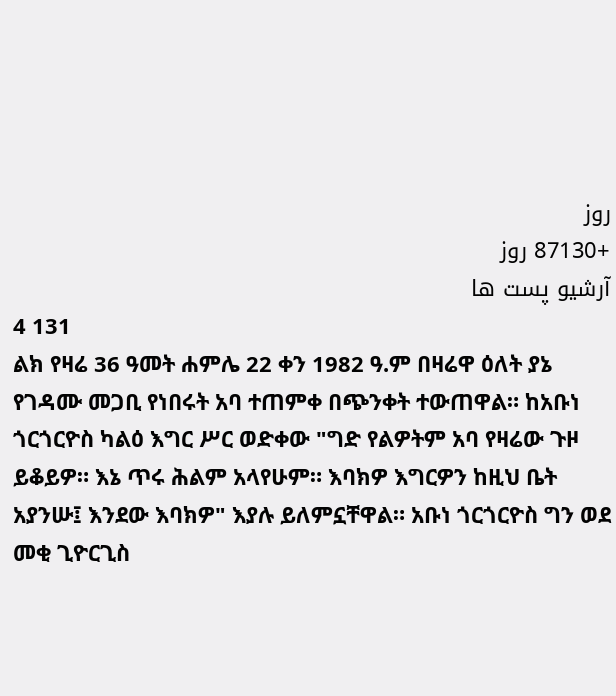روز
+87130 روز
آرشیو پست ها
4 131
ልክ የዛሬ 36 ዓመት ሐምሌ 22 ቀን 1982 ዓ.ም በዛሬዋ ዕለት ያኔ የገዳሙ መጋቢ የነበሩት አባ ተጠምቀ በጭንቀት ተውጠዋል። ከአቡነ ጎርጎርዮስ ካልዕ እግር ሥር ወድቀው "ግድ የልዎትም አባ የዛሬው ጉዞ ይቆይዎ። እኔ ጥሩ ሕልም አላየሁም። እባክዎ እግርዎን ከዚህ ቤት አያንሡ፤ እንደው እባክዎ" እያሉ ይለምኗቸዋል። አቡነ ጎርጎርዮስ ግን ወደ መቂ ጊዮርጊስ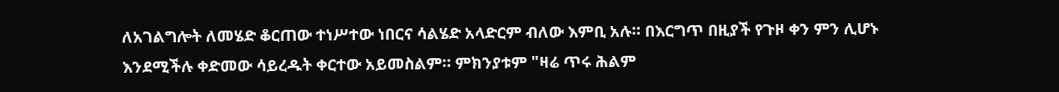ለአገልግሎት ለመሄድ ቆርጠው ተነሥተው ነበርና ሳልሄድ አላድርም ብለው እምቢ አሉ። በእርግጥ በዚያች የጉዞ ቀን ምን ሊሆኑ እንደሚችሉ ቀድመው ሳይረዱት ቀርተው አይመስልም። ምክንያቱም "ዛሬ ጥሩ ሕልም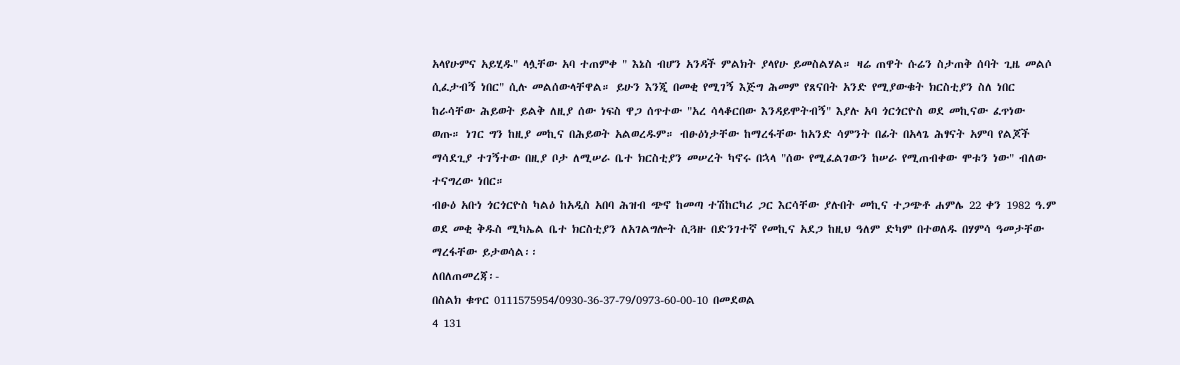አላየሁምና አይሂዱ" ላሏቸው አባ ተጠምቀ " እኔስ ብሆን አንዳች ምልክት ያላየሁ ይመስልሃል። ዛሬ ጠዋት ሱሬን ስታጠቅ ሰባት ጊዜ መልሶ ሲፈታብኝ ነበር" ሲሉ መልሰውላቸዋል። ይሁን እንጂ በመቂ የሚገኝ እጅግ ሕመም የጸናበት አንድ የሚያውቁት ክርስቲያን ስለ ነበር ከራሳቸው ሕይወት ይልቅ ለዚያ ሰው ነፍስ ዋጋ ሰጥተው "አረ ሳላቆርበው እንዳይሞትብኝ" እያሉ አባ ጎርጎርዮስ ወደ መኪናው ፈጥነው ወጡ። ነገር ግን ከዚያ መኪና በሕይወት አልወረዱም። ብፁዕነታቸው ከማረፋቸው ከአንድ ሳምንት በፊት በአላጌ ሕፃናት አምባ የልጆች ማሳደጊያ ተገኝተው በዚያ ቦታ ለሚሠራ ቤተ ክርስቲያን መሠረት ካኖሩ በኋላ "ሰው የሚፈልገውን ከሠራ የሚጠብቀው ሞቱን ነው" ብለው ተናግረው ነበር።
ብፁዕ አቡነ ጎርጎርዮስ ካልዕ ከአዲስ አበባ ሕዝብ ጭኖ ከመጣ ተሽከርካሪ ጋር እርሳቸው ያሉበት መኪና ተጋጭቶ ሐምሌ 22 ቀን 1982 ዓ.ም ወደ መቂ ቅዱስ ሚካኤል ቤተ ክርስቲያን ለአገልግሎት ሲጓዙ በድንገተኛ የመኪና አደጋ ከዚህ ዓለም ድካም በተወለዱ በሃምሳ ዓመታቸው ማረፋቸው ይታወሳል፡፡
ለበለጠመረጃ፡-
በስልክ ቁጥር 0111575954/0930-36-37-79/0973-60-00-10 በመደወል
4 131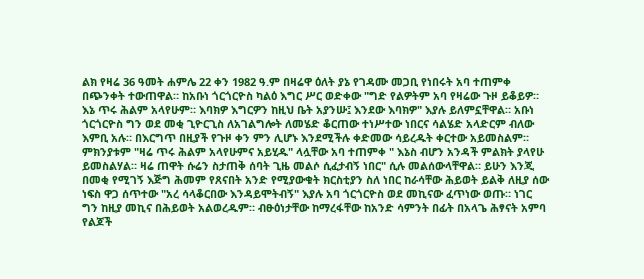ልክ የዛሬ 36 ዓመት ሐምሌ 22 ቀን 1982 ዓ.ም በዛሬዋ ዕለት ያኔ የገዳሙ መጋቢ የነበሩት አባ ተጠምቀ በጭንቀት ተውጠዋል። ከአቡነ ጎርጎርዮስ ካልዕ እግር ሥር ወድቀው "ግድ የልዎትም አባ የዛሬው ጉዞ ይቆይዎ። እኔ ጥሩ ሕልም አላየሁም። እባክዎ እግርዎን ከዚህ ቤት አያንሡ፤ እንደው እባክዎ" እያሉ ይለምኗቸዋል። አቡነ ጎርጎርዮስ ግን ወደ መቂ ጊዮርጊስ ለአገልግሎት ለመሄድ ቆርጠው ተነሥተው ነበርና ሳልሄድ አላድርም ብለው እምቢ አሉ። በእርግጥ በዚያች የጉዞ ቀን ምን ሊሆኑ እንደሚችሉ ቀድመው ሳይረዱት ቀርተው አይመስልም። ምክንያቱም "ዛሬ ጥሩ ሕልም አላየሁምና አይሂዱ" ላሏቸው አባ ተጠምቀ " እኔስ ብሆን አንዳች ምልክት ያላየሁ ይመስልሃል። ዛሬ ጠዋት ሱሬን ስታጠቅ ሰባት ጊዜ መልሶ ሲፈታብኝ ነበር" ሲሉ መልሰውላቸዋል። ይሁን እንጂ በመቂ የሚገኝ እጅግ ሕመም የጸናበት አንድ የሚያውቁት ክርስቲያን ስለ ነበር ከራሳቸው ሕይወት ይልቅ ለዚያ ሰው ነፍስ ዋጋ ሰጥተው "አረ ሳላቆርበው እንዳይሞትብኝ" እያሉ አባ ጎርጎርዮስ ወደ መኪናው ፈጥነው ወጡ። ነገር ግን ከዚያ መኪና በሕይወት አልወረዱም። ብፁዕነታቸው ከማረፋቸው ከአንድ ሳምንት በፊት በአላጌ ሕፃናት አምባ የልጆች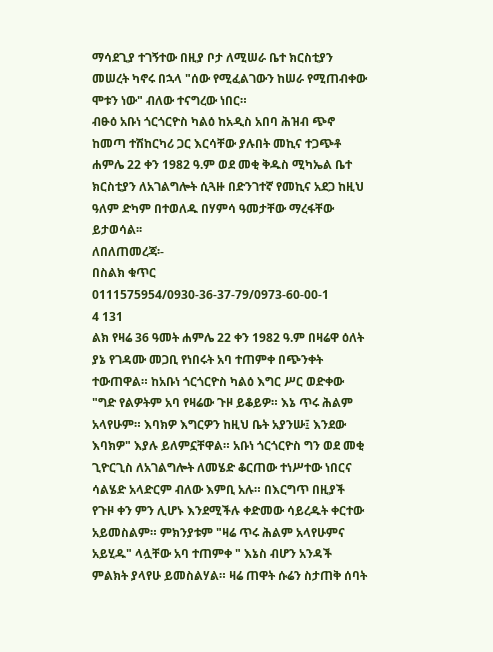ማሳደጊያ ተገኝተው በዚያ ቦታ ለሚሠራ ቤተ ክርስቲያን መሠረት ካኖሩ በኋላ "ሰው የሚፈልገውን ከሠራ የሚጠብቀው ሞቱን ነው" ብለው ተናግረው ነበር።
ብፁዕ አቡነ ጎርጎርዮስ ካልዕ ከአዲስ አበባ ሕዝብ ጭኖ ከመጣ ተሽከርካሪ ጋር እርሳቸው ያሉበት መኪና ተጋጭቶ ሐምሌ 22 ቀን 1982 ዓ.ም ወደ መቂ ቅዱስ ሚካኤል ቤተ ክርስቲያን ለአገልግሎት ሲጓዙ በድንገተኛ የመኪና አደጋ ከዚህ ዓለም ድካም በተወለዱ በሃምሳ ዓመታቸው ማረፋቸው ይታወሳል፡፡
ለበለጠመረጃ፡-
በስልክ ቁጥር 0111575954/0930-36-37-79/0973-60-00-1
4 131
ልክ የዛሬ 36 ዓመት ሐምሌ 22 ቀን 1982 ዓ.ም በዛሬዋ ዕለት ያኔ የገዳሙ መጋቢ የነበሩት አባ ተጠምቀ በጭንቀት ተውጠዋል። ከአቡነ ጎርጎርዮስ ካልዕ እግር ሥር ወድቀው "ግድ የልዎትም አባ የዛሬው ጉዞ ይቆይዎ። እኔ ጥሩ ሕልም አላየሁም። እባክዎ እግርዎን ከዚህ ቤት አያንሡ፤ እንደው እባክዎ" እያሉ ይለምኗቸዋል። አቡነ ጎርጎርዮስ ግን ወደ መቂ ጊዮርጊስ ለአገልግሎት ለመሄድ ቆርጠው ተነሥተው ነበርና ሳልሄድ አላድርም ብለው እምቢ አሉ። በእርግጥ በዚያች የጉዞ ቀን ምን ሊሆኑ እንደሚችሉ ቀድመው ሳይረዱት ቀርተው አይመስልም። ምክንያቱም "ዛሬ ጥሩ ሕልም አላየሁምና አይሂዱ" ላሏቸው አባ ተጠምቀ " እኔስ ብሆን አንዳች ምልክት ያላየሁ ይመስልሃል። ዛሬ ጠዋት ሱሬን ስታጠቅ ሰባት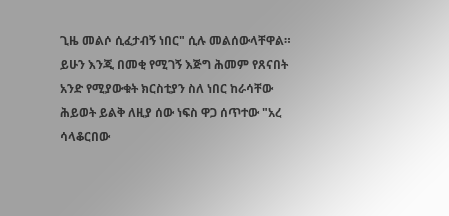ጊዜ መልሶ ሲፈታብኝ ነበር" ሲሉ መልሰውላቸዋል። ይሁን እንጂ በመቂ የሚገኝ እጅግ ሕመም የጸናበት አንድ የሚያውቁት ክርስቲያን ስለ ነበር ከራሳቸው ሕይወት ይልቅ ለዚያ ሰው ነፍስ ዋጋ ሰጥተው "አረ ሳላቆርበው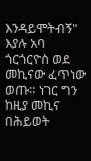እንዳይሞትብኝ" እያሉ አባ ጎርጎርዮስ ወደ መኪናው ፈጥነው ወጡ። ነገር ግን ከዚያ መኪና በሕይወት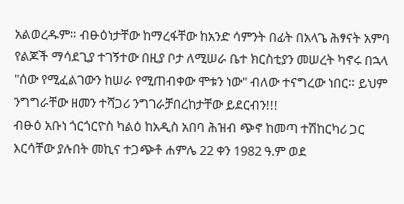አልወረዱም። ብፁዕነታቸው ከማረፋቸው ከአንድ ሳምንት በፊት በአላጌ ሕፃናት አምባ የልጆች ማሳደጊያ ተገኝተው በዚያ ቦታ ለሚሠራ ቤተ ክርስቲያን መሠረት ካኖሩ በኋላ "ሰው የሚፈልገውን ከሠራ የሚጠብቀው ሞቱን ነው" ብለው ተናግረው ነበር። ይህም ንግግራቸው ዘመን ተሻጋሪ ንግገራቻበረከታቸው ይደርብን!!!
ብፁዕ አቡነ ጎርጎርዮስ ካልዕ ከአዲስ አበባ ሕዝብ ጭኖ ከመጣ ተሽከርካሪ ጋር እርሳቸው ያሉበት መኪና ተጋጭቶ ሐምሌ 22 ቀን 1982 ዓ.ም ወደ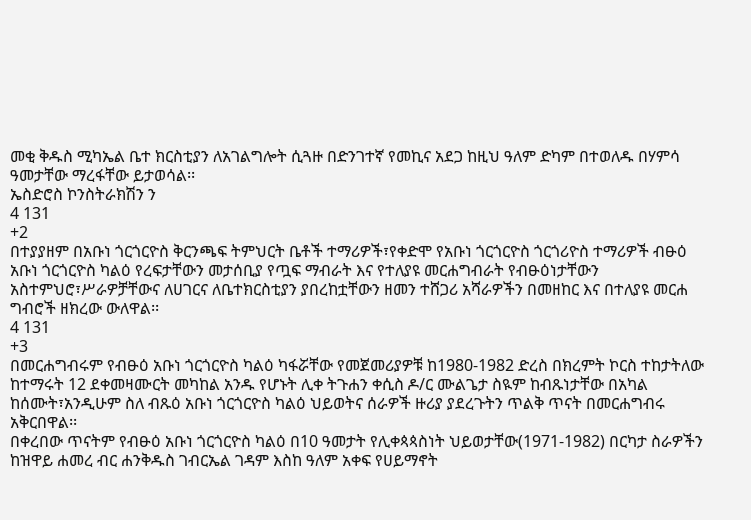መቂ ቅዱስ ሚካኤል ቤተ ክርስቲያን ለአገልግሎት ሲጓዙ በድንገተኛ የመኪና አደጋ ከዚህ ዓለም ድካም በተወለዱ በሃምሳ ዓመታቸው ማረፋቸው ይታወሳል፡፡
ኤስድሮስ ኮንስትራክሽን ን
4 131
+2
በተያያዘም በአቡነ ጎርጎርዮስ ቅርንጫፍ ትምህርት ቤቶች ተማሪዎች፣የቀድሞ የአቡነ ጎርጎርዮስ ጎርጎሪዮስ ተማሪዎች ብፁዕ አቡነ ጎርጎርዮስ ካልዕ የረፍታቸውን መታሰቢያ የጧፍ ማብራት እና የተለያዩ መርሐግብራት የብፁዕነታቸውን አስተምህሮ፣ሥራዎቻቸውና ለሀገርና ለቤተክርስቲያን ያበረከቷቸውን ዘመን ተሸጋሪ አሻራዎችን በመዘከር እና በተለያዩ መርሐ ግብሮች ዘክረው ውለዋል፡፡
4 131
+3
በመርሐግብሩም የብፁዕ አቡነ ጎርጎርዮስ ካልዕ ካፋሯቸው የመጀመሪያዎቹ ከ1980-1982 ድረስ በክረምት ኮርስ ተከታትለው ከተማሩት 12 ደቀመዛሙርት መካከል አንዱ የሆኑት ሊቀ ትጉሐን ቀሲስ ዶ/ር ሙልጌታ ስዪም ከብጹነታቸው በአካል ከሰሙት፣አንዲሁም ስለ ብጹዕ አቡነ ጎርጎርዮስ ካልዕ ህይወትና ሰራዎች ዙሪያ ያደረጉትን ጥልቅ ጥናት በመርሐግብሩ አቅርበዋል፡፡
በቀረበው ጥናትም የብፁዕ አቡነ ጎርጎርዮስ ካልዕ በ10 ዓመታት የሊቀጳጳስነት ህይወታቸው(1971-1982) በርካታ ስራዎችን ከዝዋይ ሐመረ ብር ሐንቅዱስ ገብርኤል ገዳም እስከ ዓለም አቀፍ የሀይማኖት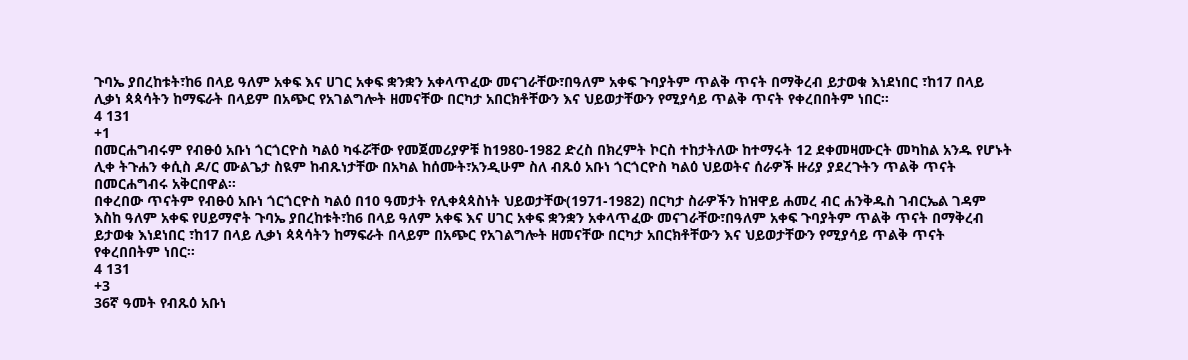ጉባኤ ያበረከቱት፣ከ6 በላይ ዓለም አቀፍ እና ሀገር አቀፍ ቋንቋን አቀላጥፈው መናገራቸው፣በዓለም አቀፍ ጉባያትም ጥልቅ ጥናት በማቅረብ ይታወቁ እነደነበር ፣ከ17 በላይ ሊቃነ ጳጳሳትን ከማፍራት በላይም በአጭር የአገልግሎት ዘመናቸው በርካታ አበርክቶቸውን እና ህይወታቸውን የሚያሳይ ጥልቅ ጥናት የቀረበበትም ነበር፡፡
4 131
+1
በመርሐግብሩም የብፁዕ አቡነ ጎርጎርዮስ ካልዕ ካፋሯቸው የመጀመሪያዎቹ ከ1980-1982 ድረስ በክረምት ኮርስ ተከታትለው ከተማሩት 12 ደቀመዛሙርት መካከል አንዱ የሆኑት ሊቀ ትጉሐን ቀሲስ ዶ/ር ሙልጌታ ስዪም ከብጹነታቸው በአካል ከሰሙት፣አንዲሁም ስለ ብጹዕ አቡነ ጎርጎርዮስ ካልዕ ህይወትና ሰራዎች ዙሪያ ያደረጉትን ጥልቅ ጥናት በመርሐግብሩ አቅርበዋል፡፡
በቀረበው ጥናትም የብፁዕ አቡነ ጎርጎርዮስ ካልዕ በ10 ዓመታት የሊቀጳጳስነት ህይወታቸው(1971-1982) በርካታ ስራዎችን ከዝዋይ ሐመረ ብር ሐንቅዱስ ገብርኤል ገዳም እስከ ዓለም አቀፍ የሀይማኖት ጉባኤ ያበረከቱት፣ከ6 በላይ ዓለም አቀፍ እና ሀገር አቀፍ ቋንቋን አቀላጥፈው መናገራቸው፣በዓለም አቀፍ ጉባያትም ጥልቅ ጥናት በማቅረብ ይታወቁ እነደነበር ፣ከ17 በላይ ሊቃነ ጳጳሳትን ከማፍራት በላይም በአጭር የአገልግሎት ዘመናቸው በርካታ አበርክቶቸውን እና ህይወታቸውን የሚያሳይ ጥልቅ ጥናት የቀረበበትም ነበር፡፡
4 131
+3
36ኛ ዓመት የብጹዕ አቡነ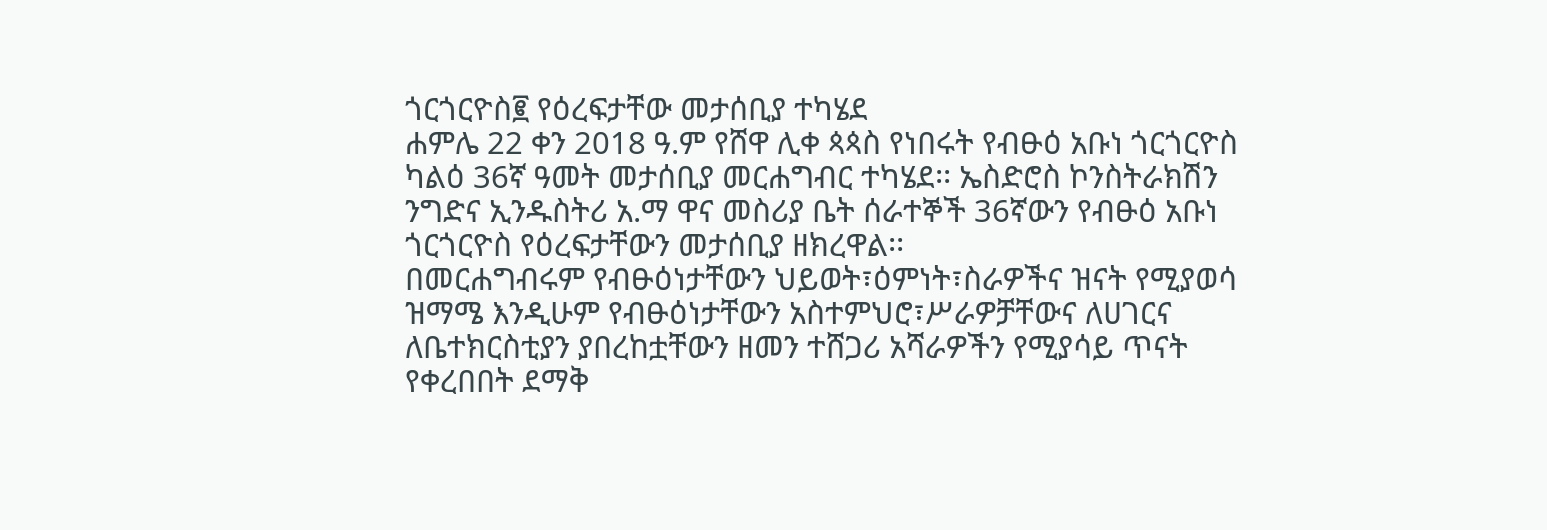ጎርጎርዮስ፪ የዕረፍታቸው መታሰቢያ ተካሄደ
ሐምሌ 22 ቀን 2018 ዓ.ም የሸዋ ሊቀ ጳጳስ የነበሩት የብፁዕ አቡነ ጎርጎርዮስ ካልዕ 36ኛ ዓመት መታሰቢያ መርሐግብር ተካሄደ፡፡ ኤስድሮስ ኮንስትራክሽን ንግድና ኢንዱስትሪ አ.ማ ዋና መስሪያ ቤት ሰራተኞች 36ኛውን የብፁዕ አቡነ ጎርጎርዮስ የዕረፍታቸውን መታሰቢያ ዘክረዋል፡፡
በመርሐግብሩም የብፁዕነታቸውን ህይወት፣ዕምነት፣ስራዎችና ዝናት የሚያወሳ ዝማሜ እንዲሁም የብፁዕነታቸውን አስተምህሮ፣ሥራዎቻቸውና ለሀገርና ለቤተክርስቲያን ያበረከቷቸውን ዘመን ተሸጋሪ አሻራዎችን የሚያሳይ ጥናት የቀረበበት ደማቅ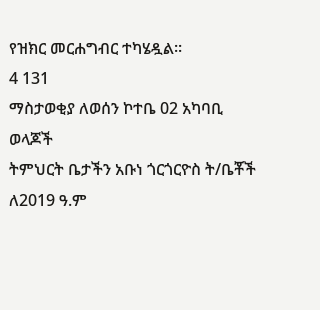የዝክር መርሐግብር ተካሄዷል፡፡
4 131
ማስታወቂያ ለወሰን ኮተቤ 02 አካባቢ ወላጆች
ትምህርት ቤታችን አቡነ ጎርጎርዮስ ት/ቤቾች ለ2019 ዓ.ም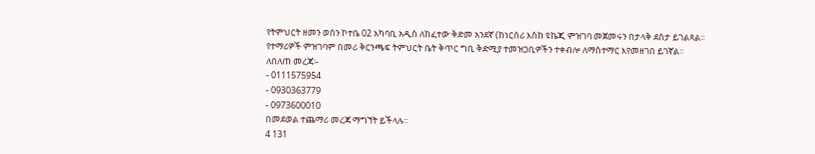የትምህርት ዘመን ወሰን ኮተቤ 02 አካባቢ አዲስ ለከፈተው ቅድመ አንደኛ (ከነርሰሪ እስከ ዩኬጂ ምዝገባ መጀመሩን በታላቅ ደስታ ይገልጻል፡፡
የተማሪዎች ምዝገባም በመሪ ቅርንጫፍ ትምህርት ቤት ቅጥር ግቢ ቅድሚያ ተመዝጋቢዎችን ተቀብሎ ለማስተማር እየመዘገበ ይገኛል፡፡
ለበለጠ መረጃ፡-
- 0111575954
- 0930363779
- 0973600010
በመደወል ተጨማሪ መረጃ ማግኘት ይችላሉ።
4 131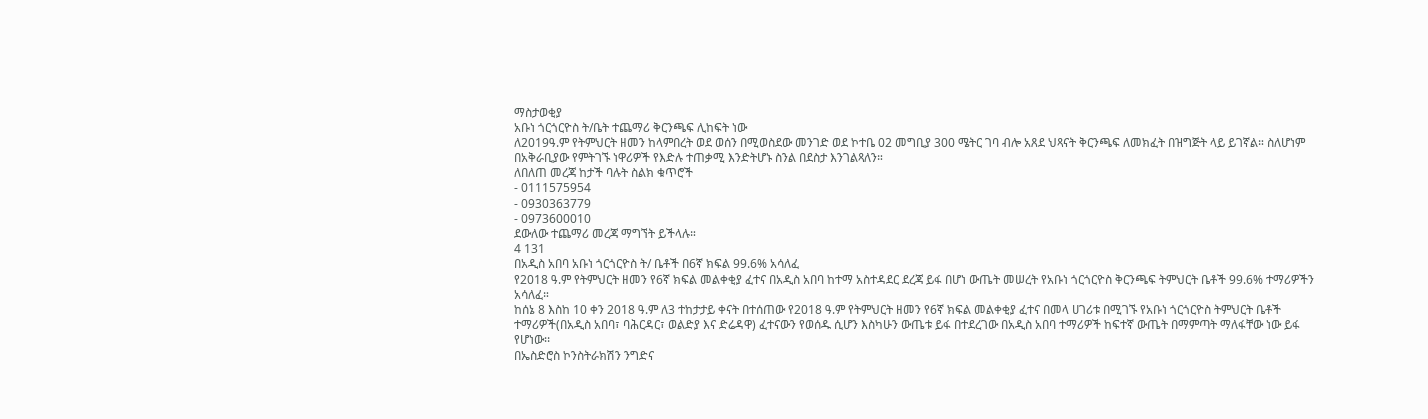ማስታወቂያ
አቡነ ጎርጎርዮስ ት/ቤት ተጨማሪ ቅርንጫፍ ሊከፍት ነው
ለ2019ዓ.ም የትምህርት ዘመን ከላምበረት ወደ ወሰን በሚወስደው መንገድ ወደ ኮተቤ 02 መግቢያ 300 ሜትር ገባ ብሎ አጸደ ህጻናት ቅርንጫፍ ለመክፈት በዝግጅት ላይ ይገኛል። ስለሆነም በአቅራቢያው የምትገኙ ነዋሪዎች የእድሉ ተጠቃሚ እንድትሆኑ ስንል በደስታ እንገልጻለን።
ለበለጠ መረጃ ከታች ባሉት ስልክ ቁጥሮች
- 0111575954
- 0930363779
- 0973600010
ደውለው ተጨማሪ መረጃ ማግኘት ይችላሉ።
4 131
በአዲስ አበባ አቡነ ጎርጎርዮስ ት/ ቤቶች በ6ኛ ክፍል 99.6% አሳለፈ
የ2018 ዓ.ም የትምህርት ዘመን የ6ኛ ክፍል መልቀቂያ ፈተና በአዲስ አበባ ከተማ አስተዳደር ደረጃ ይፋ በሆነ ውጤት መሠረት የአቡነ ጎርጎርዮስ ቅርንጫፍ ትምህርት ቤቶች 99.6% ተማሪዎችን አሳለፈ።
ከሰኔ 8 እስከ 10 ቀን 2018 ዓ.ም ለ3 ተከታታይ ቀናት በተሰጠው የ2018 ዓ.ም የትምህርት ዘመን የ6ኛ ክፍል መልቀቂያ ፈተና በመላ ሀገሪቱ በሚገኙ የአቡነ ጎርጎርዮስ ትምህርት ቤቶች ተማሪዎች(በአዲስ አበባ፣ ባሕርዳር፣ ወልድያ እና ድሬዳዋ) ፈተናውን የወሰዱ ሲሆን እስካሁን ውጤቱ ይፋ በተደረገው በአዲስ አበባ ተማሪዎች ከፍተኛ ውጤት በማምጣት ማለፋቸው ነው ይፋ የሆነው፡፡
በኤስድሮስ ኮንስትራክሽን ንግድና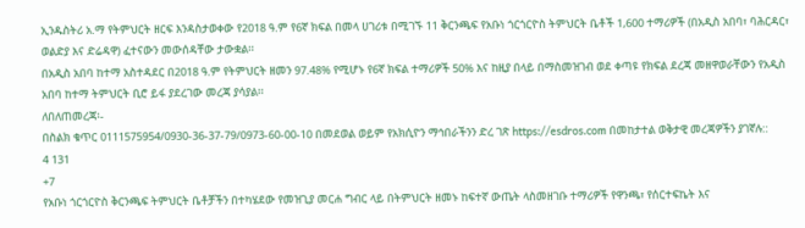ኢንዱስትሪ አ.ማ የትምህርት ዘርፍ እንዳስታወቀው የ2018 ዓ.ም የ6ኛ ክፍል በመላ ሀገሪቱ በሚገኙ 11 ቅርንጫፍ የአቡነ ጎርጎርዮስ ትምህርት ቤቶች 1,600 ተማሪዎች (በአዲስ አበባ፣ ባሕርዳር፣ ወልድያ እና ድሬዳዋ) ፈተናውን መውሰዳቸው ታውቋል፡፡
በአዲስ አበባ ከተማ አስተዳደር በ2018 ዓ.ም የትምህርት ዘመን 97.48% የሚሆኑ የ6ኛ ክፍል ተማሪዎች 50% እና ከዚያ በላይ በማስመዝገብ ወደ ቀጣዩ የክፍል ደረጃ መዘዋወራቸውን የአዲስ አበባ ከተማ ትምህርት ቢሮ ይፋ ያደረገው መረጃ ያሳያል፡፡
ለበለጠመረጃ፡-
በስልክ ቁጥር 0111575954/0930-36-37-79/0973-60-00-10 በመደወል ወይም የአክሲዮን ማኅበራችንን ድረ ገጽ https://esdros.com በመከታተል ወቅታዊ መረጃዎችን ያገኛሉ::
4 131
+7
የአቡነ ጎርጎርዮስ ቅርንጫፍ ትምህርት ቤቶቻችን በተካሄደው የመዝጊያ መርሐ ግብር ላይ በትምህርት ዘመኑ ከፍተኛ ውጤት ላስመዘገቡ ተማሪዎች የዋንጫ፣ የሰርተፍኬት እና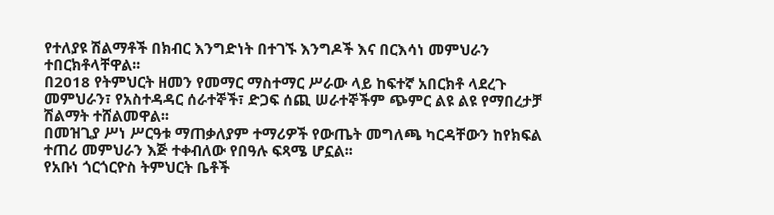የተለያዩ ሽልማቶች በክብር እንግድነት በተገኙ እንግዶች እና በርእሳነ መምህራን ተበርክቶላቸዋል፡፡
በ2018 የትምህርት ዘመን የመማር ማስተማር ሥራው ላይ ከፍተኛ አበርክቶ ላደረጉ መምህራን፣ የአስተዳዳር ሰራተኞች፣ ድጋፍ ሰጪ ሠራተኞችም ጭምር ልዩ ልዩ የማበረታቻ ሽልማት ተሸልመዋል፡፡
በመዝጊያ ሥነ ሥርዓቱ ማጠቃለያም ተማሪዎች የውጤት መግለጫ ካርዳቸውን ከየክፍል ተጠሪ መምህራን እጅ ተቀብለው የበዓሉ ፍጻሜ ሆኗል፡፡
የአቡነ ጎርጎርዮስ ትምህርት ቤቶች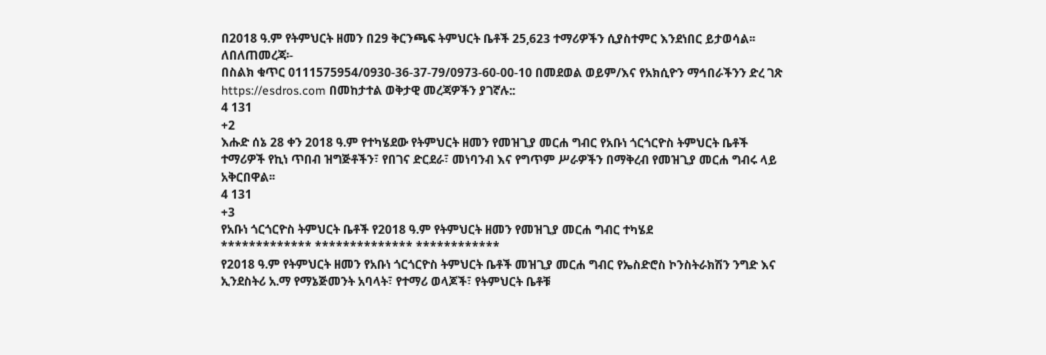በ2018 ዓ.ም የትምህርት ዘመን በ29 ቅርንጫፍ ትምህርት ቤቶች 25,623 ተማሪዎችን ሲያስተምር እንደነበር ይታወሳል፡፡
ለበለጠመረጃ፡-
በስልክ ቁጥር 0111575954/0930-36-37-79/0973-60-00-10 በመደወል ወይም/እና የአክሲዮን ማኅበራችንን ድረ ገጽ https://esdros.com በመከታተል ወቅታዊ መረጃዎችን ያገኛሉ::
4 131
+2
እሑድ ሰኔ 28 ቀን 2018 ዓ.ም የተካሄደው የትምህርት ዘመን የመዝጊያ መርሐ ግብር የአቡነ ጎርጎርዮስ ትምህርት ቤቶች ተማሪዎች የኪነ ጥበብ ዝግጅቶችን፣ የበገና ድርደራ፣ መነባንብ እና የግጥም ሥራዎችን በማቅረብ የመዝጊያ መርሐ ግብሩ ላይ አቅርበዋል፡፡
4 131
+3
የአቡነ ጎርጎርዮስ ትምህርት ቤቶች የ2018 ዓ.ም የትምህርት ዘመን የመዝጊያ መርሐ ግብር ተካሄደ
************* ************** ************
የ2018 ዓ.ም የትምህርት ዘመን የአቡነ ጎርጎርዮስ ትምህርት ቤቶች መዝጊያ መርሐ ግብር የኤስድሮስ ኮንስትራክሽን ንግድ እና ኢንደስትሪ አ.ማ የማኔጅመንት አባላት፣ የተማሪ ወላጆች፣ የትምህርት ቤቶቹ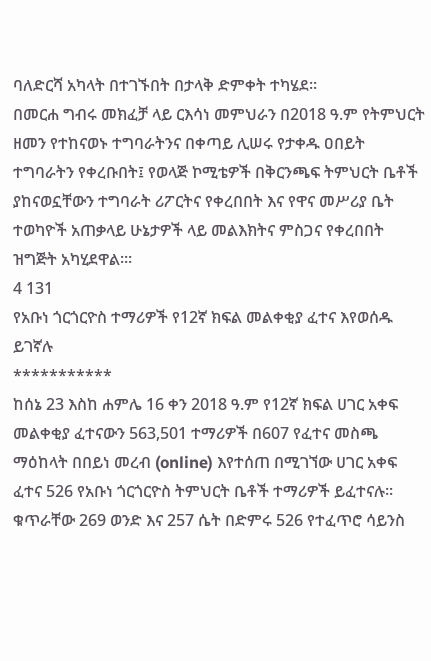ባለድርሻ አካላት በተገኙበት በታላቅ ድምቀት ተካሄደ፡፡
በመርሐ ግብሩ መክፈቻ ላይ ርእሳነ መምህራን በ2018 ዓ.ም የትምህርት ዘመን የተከናወኑ ተግባራትንና በቀጣይ ሊሠሩ የታቀዱ ዐበይት ተግባራትን የቀረቡበት፤ የወላጅ ኮሚቴዎች በቅርንጫፍ ትምህርት ቤቶች ያከናወኗቸውን ተግባራት ሪፖርትና የቀረበበት እና የዋና መሥሪያ ቤት ተወካዮች አጠቃላይ ሁኔታዎች ላይ መልእክትና ምስጋና የቀረበበት ዝግጅት አካሂደዋል፡፡፡
4 131
የአቡነ ጎርጎርዮስ ተማሪዎች የ12ኛ ክፍል መልቀቂያ ፈተና እየወሰዱ ይገኛሉ
***********
ከሰኔ 23 እስከ ሐምሌ 16 ቀን 2018 ዓ.ም የ12ኛ ክፍል ሀገር አቀፍ መልቀቂያ ፈተናውን 563,501 ተማሪዎች በ607 የፈተና መስጫ ማዕከላት በበይነ መረብ (online) እየተሰጠ በሚገኘው ሀገር አቀፍ ፈተና 526 የአቡነ ጎርጎርዮስ ትምህርት ቤቶች ተማሪዎች ይፈተናሉ፡፡
ቁጥራቸው 269 ወንድ እና 257 ሴት በድምሩ 526 የተፈጥሮ ሳይንስ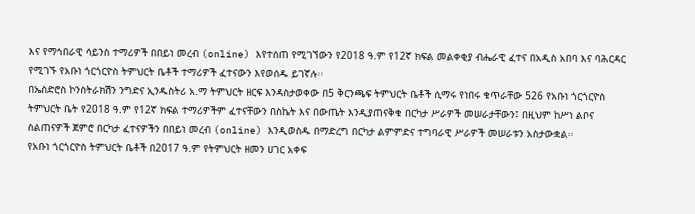እና የማኅበራዊ ሳይንስ ተማሪዎች በበይነ መረብ (online) እየተሰጠ የሚገኘውን የ2018 ዓ.ም የ12ኛ ክፍል መልቀቂያ ብሔራዊ ፈተና በአዲስ አበባ እና ባሕርዳር የሚገኙ የአቡነ ጎርጎርዮስ ትምህርት ቤቶች ተማሪዎች ፈተናውን እየወሰዱ ይገኛሉ፡፡
በኤስድሮስ ኮንስትራክሽን ንግድና ኢንዱስትሪ አ.ማ ትምህርት ዘርፍ እንዳስታወቀው በ5 ቅርንጫፍ ትምህርት ቤቶች ሲማሩ የነበሩ ቁጥራቸው 526 የአቡነ ጎርጎርዮስ ትምህርት ቤት የ2018 ዓ.ም የ12ኛ ክፍል ተማሪዎችም ፈተናቸውን በስኬት እና በውጤት እንዲያጠናቅቁ በርካታ ሥራዎች መሠራታቸውን፤ በዚህም ከሥነ ልቦና ስልጠናዎች ጀምሮ በርካታ ፈተናዎችን በበይነ መረብ (online) እንዲወስዱ በማድረግ በርካታ ልምምድና ተግባራዊ ሥራዎች መሠራቱን አስታውቋል፡፡
የአቡነ ጎርጎርዮስ ትምህርት ቤቶች በ2017 ዓ.ም የትምህርት ዘመን ሀገር አቀፍ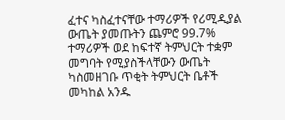ፈተና ካስፈተናቸው ተማሪዎች የሪሚዲያል ውጤት ያመጡትን ጨምሮ 99.7% ተማሪዎች ወደ ከፍተኛ ትምህርት ተቋም መግባት የሚያስችላቸውን ውጤት ካስመዘገቡ ጥቂት ትምህርት ቤቶች መካከል አንዱ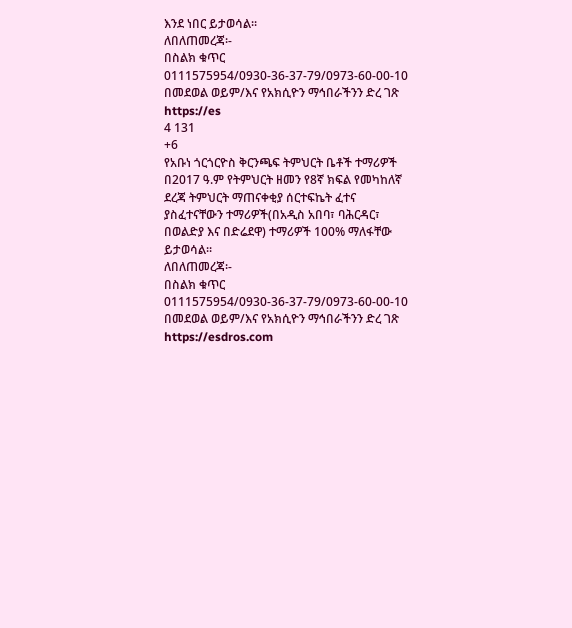እንደ ነበር ይታወሳል፡፡
ለበለጠመረጃ፡-
በስልክ ቁጥር 0111575954/0930-36-37-79/0973-60-00-10 በመደወል ወይም/እና የአክሲዮን ማኅበራችንን ድረ ገጽ https://es
4 131
+6
የአቡነ ጎርጎርዮስ ቅርንጫፍ ትምህርት ቤቶች ተማሪዎች በ2017 ዓ.ም የትምህርት ዘመን የ8ኛ ክፍል የመካከለኛ ደረጃ ትምህርት ማጠናቀቂያ ሰርተፍኬት ፈተና ያስፈተናቸውን ተማሪዎች(በአዲስ አበባ፣ ባሕርዳር፣ በወልድያ እና በድሬደዋ) ተማሪዎች 100% ማለፋቸው ይታወሳል፡፡
ለበለጠመረጃ፡-
በስልክ ቁጥር 0111575954/0930-36-37-79/0973-60-00-10 በመደወል ወይም/እና የአክሲዮን ማኅበራችንን ድረ ገጽ https://esdros.com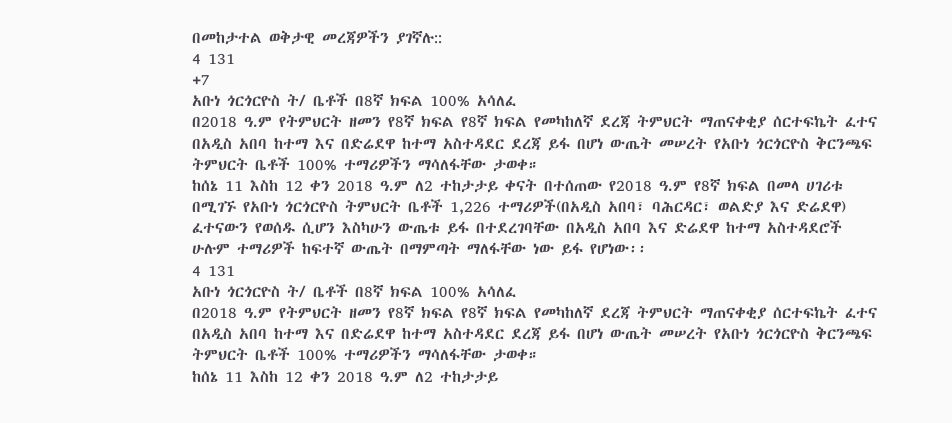በመከታተል ወቅታዊ መረጃዎችን ያገኛሉ::
4 131
+7
አቡነ ጎርጎርዮስ ት/ ቤቶች በ8ኛ ክፍል 100% አሳለፈ
በ2018 ዓ.ም የትምህርት ዘመን የ8ኛ ክፍል የ8ኛ ክፍል የመካከለኛ ደረጃ ትምህርት ማጠናቀቂያ ሰርተፍኬት ፈተና በአዲስ አበባ ከተማ እና በድሬደዋ ከተማ አስተዳደር ደረጃ ይፋ በሆነ ውጤት መሠረት የአቡነ ጎርጎርዮስ ቅርንጫፍ ትምህርት ቤቶች 100% ተማሪዎችን ማሳለፋቸው ታወቀ።
ከሰኔ 11 እስከ 12 ቀን 2018 ዓ.ም ለ2 ተከታታይ ቀናት በተሰጠው የ2018 ዓ.ም የ8ኛ ክፍል በመላ ሀገሪቱ በሚገኙ የአቡነ ጎርጎርዮስ ትምህርት ቤቶች 1,226 ተማሪዎች(በአዲስ አበባ፣ ባሕርዳር፣ ወልድያ እና ድሬደዋ) ፈተናውን የወሰዱ ሲሆን እስካሁን ውጤቱ ይፋ በተደረገባቸው በአዲስ አበባ እና ድሬደዋ ከተማ አስተዳደሮች ሁሉም ተማሪዎች ከፍተኛ ውጤት በማምጣት ማለፋቸው ነው ይፋ የሆነው፡፡
4 131
አቡነ ጎርጎርዮስ ት/ ቤቶች በ8ኛ ክፍል 100% አሳለፈ
በ2018 ዓ.ም የትምህርት ዘመን የ8ኛ ክፍል የ8ኛ ክፍል የመካከለኛ ደረጃ ትምህርት ማጠናቀቂያ ሰርተፍኬት ፈተና በአዲስ አበባ ከተማ እና በድሬደዋ ከተማ አስተዳደር ደረጃ ይፋ በሆነ ውጤት መሠረት የአቡነ ጎርጎርዮስ ቅርንጫፍ ትምህርት ቤቶች 100% ተማሪዎችን ማሳለፋቸው ታወቀ።
ከሰኔ 11 እስከ 12 ቀን 2018 ዓ.ም ለ2 ተከታታይ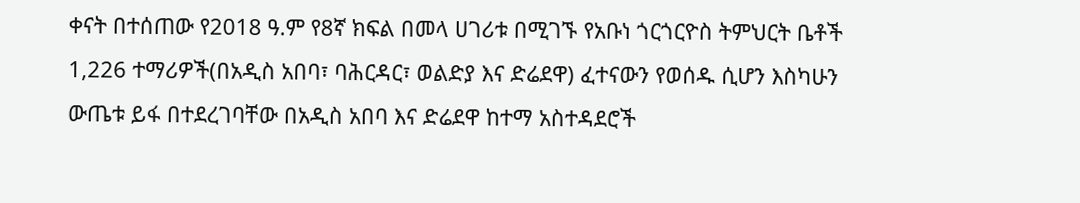ቀናት በተሰጠው የ2018 ዓ.ም የ8ኛ ክፍል በመላ ሀገሪቱ በሚገኙ የአቡነ ጎርጎርዮስ ትምህርት ቤቶች 1,226 ተማሪዎች(በአዲስ አበባ፣ ባሕርዳር፣ ወልድያ እና ድሬደዋ) ፈተናውን የወሰዱ ሲሆን እስካሁን ውጤቱ ይፋ በተደረገባቸው በአዲስ አበባ እና ድሬደዋ ከተማ አስተዳደሮች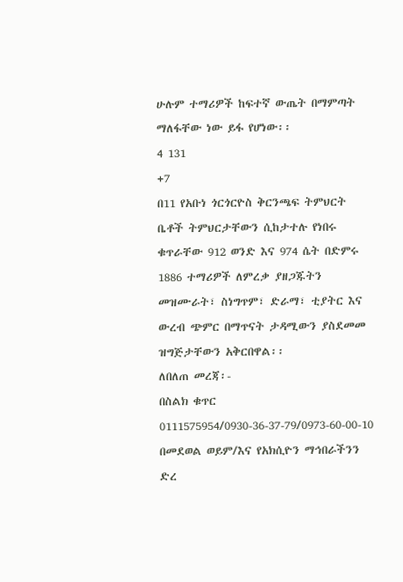ሁሉም ተማሪዎች ከፍተኛ ውጤት በማምጣት ማለፋቸው ነው ይፋ የሆነው፡፡
4 131
+7
በ11 የአቡነ ጎርጎርዮስ ቅርንጫፍ ትምህርት ቤቶች ትምህርታቸውን ሲከታተሉ የነበሩ ቁጥራቸው 912 ወንድ እና 974 ሴት በድምሩ 1886 ተማሪዎች ለምረቃ ያዘጋጁትን መዝሙራት፣ ስነግጥም፣ ድራማ፣ ቲያትር እና ውረብ ጭምር በማጥናት ታዳሚውን ያስደመመ ዝግጅታቸውን አቅርበዋል፡፡
ለበለጠ መረጃ፡-
በስልክ ቁጥር 0111575954/0930-36-37-79/0973-60-00-10 በመደወል ወይም/እና የአክሲዮን ማኅበራችንን ድረ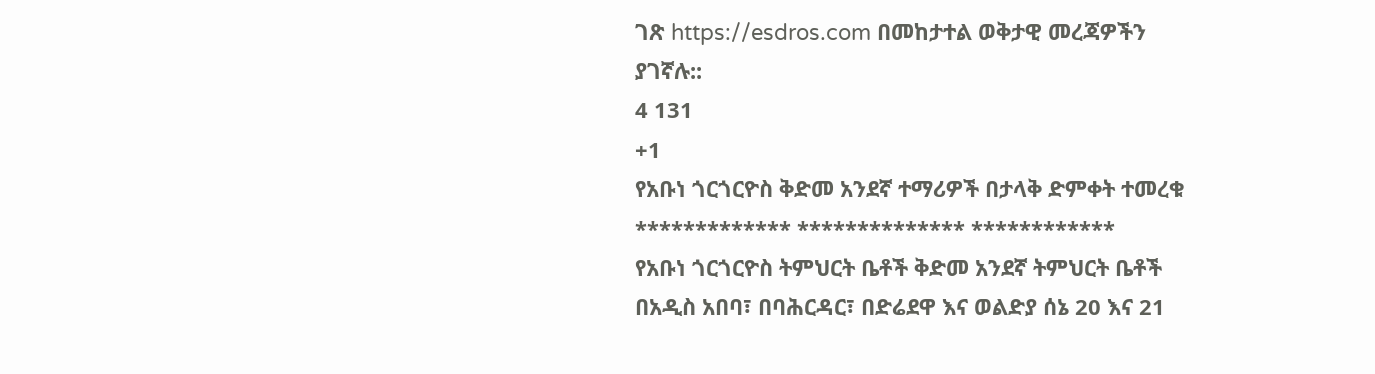ገጽ https://esdros.com በመከታተል ወቅታዊ መረጃዎችን ያገኛሉ::
4 131
+1
የአቡነ ጎርጎርዮስ ቅድመ አንደኛ ተማሪዎች በታላቅ ድምቀት ተመረቁ
************* ************** ************
የአቡነ ጎርጎርዮስ ትምህርት ቤቶች ቅድመ አንደኛ ትምህርት ቤቶች በአዲስ አበባ፣ በባሕርዳር፣ በድሬደዋ እና ወልድያ ሰኔ 20 እና 21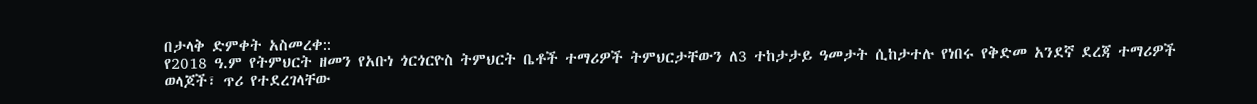በታላቅ ድምቀት አስመረቀ::
የ2018 ዓ.ም የትምህርት ዘመን የአቡነ ጎርጎርዮስ ትምህርት ቤቶች ተማሪዎች ትምህርታቸውን ለ3 ተከታታይ ዓመታት ሲከታተሉ የነበሩ የቅድመ አንደኛ ደረጃ ተማሪዎች ወላጆች፣ ጥሪ የተደረገላቸው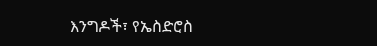እንግዶች፣ የኤስድሮስ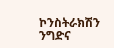ኮንስትራክሽን ንግድና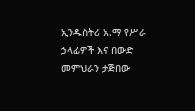ኢንዱስትሪ አ.ማ የሥራ ኃላፊዎች እና በውድ መምህራን ታጅበው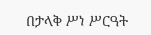በታላቅ ሥነ ሥርዓት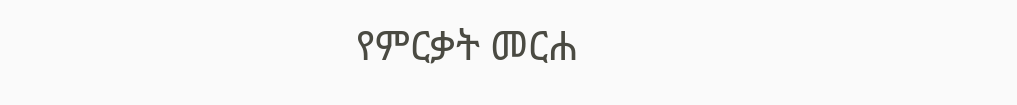የምርቃት መርሐ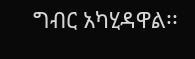ግብር አካሂዳዋል፡፡